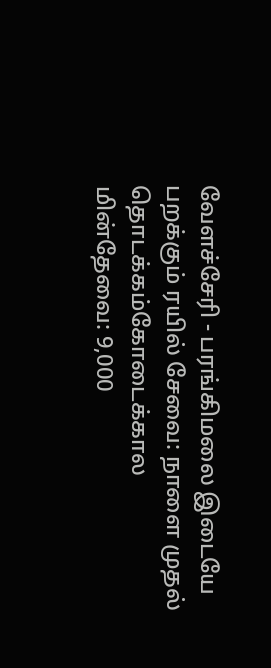வேளச்சேரி - பரங்கிமலை இடையே பறக்கும் ரயில் சேவை: நாளை முதல் தொடக்கம்கோடைக்கால மின்தேவை: 9,000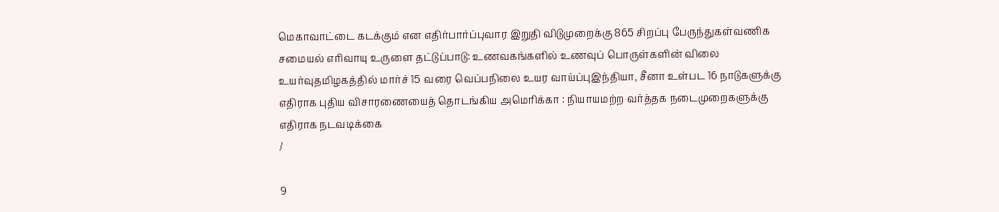மெகாவாட்டை கடக்கும் என எதிர்பார்ப்புவார இறுதி விடுமுறைக்கு 865 சிறப்பு பேருந்துகள்வணிக சமையல் எரிவாயு உருளை தட்டுப்பாடு: உணவகங்களில் உணவுப் பொருள்களின் விலை உயர்வுதமிழகத்தில் மார்ச் 15 வரை வெப்பநிலை உயர வாய்ப்புஇந்தியா, சீனா உள்பட 16 நாடுகளுக்கு எதிராக புதிய விசாரணையைத் தொடங்கிய அமெரிக்கா : நியாயமற்ற வர்த்தக நடைமுறைகளுக்கு எதிராக நடவடிக்கை
/

9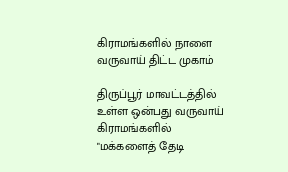கிராமங்களில் நாளை வருவாய் திட்ட முகாம்

திருப்பூர் மாவட்டத்தில் உள்ள ஒன்பது வருவாய் கிராமங்களில் "மக்களைத் தேடி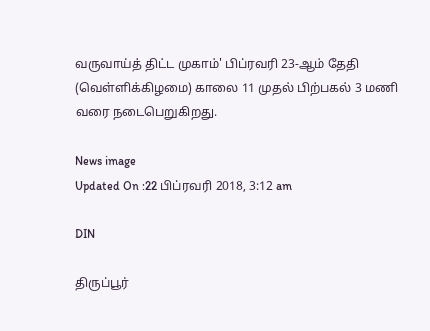வருவாய்த் திட்ட முகாம்' பிப்ரவரி 23-ஆம் தேதி (வெள்ளிக்கிழமை) காலை 11 முதல் பிற்பகல் 3 மணி வரை நடைபெறுகிறது.

News image
Updated On :22 பிப்ரவரி 2018, 3:12 am

DIN

திருப்பூர்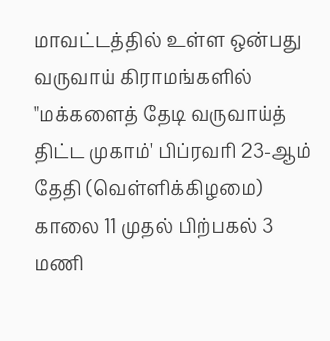மாவட்டத்தில் உள்ள ஒன்பது வருவாய் கிராமங்களில் "மக்களைத் தேடி வருவாய்த் திட்ட முகாம்' பிப்ரவரி 23-ஆம் தேதி (வெள்ளிக்கிழமை) காலை 11 முதல் பிற்பகல் 3 மணி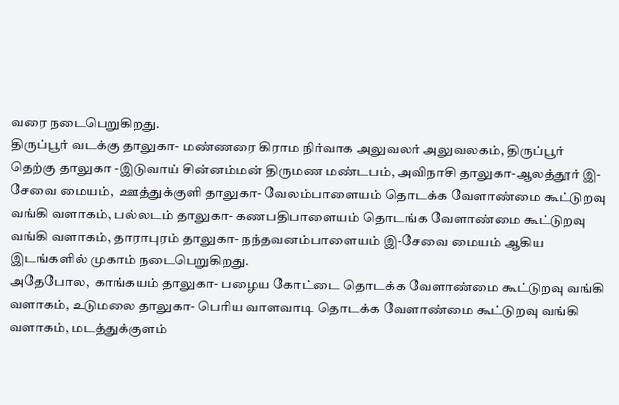வரை நடைபெறுகிறது.
திருப்பூர் வடக்கு தாலுகா- மண்ணரை கிராம நிர்வாக அலுவலர் அலுவலகம், திருப்பூர் தெற்கு தாலுகா -இடுவாய் சின்னம்மன் திருமண மண்டபம், அவிநாசி தாலுகா-ஆலத்தூர் இ-சேவை மையம்,  ஊத்துக்குளி தாலுகா- வேலம்பாளையம் தொடக்க வேளாண்மை கூட்டுறவு வங்கி வளாகம், பல்லடம் தாலுகா- கணபதிபாளையம் தொடங்க வேளாண்மை கூட்டுறவு வங்கி வளாகம், தாராபுரம் தாலுகா- நந்தவனம்பாளையம் இ-சேவை மையம் ஆகிய இடங்களில் முகாம் நடைபெறுகிறது.
அதேபோல,  காங்கயம் தாலுகா- பழைய கோட்டை தொடக்க வேளாண்மை கூட்டுறவு வங்கி வளாகம், உடுமலை தாலுகா- பெரிய வாளவாடி தொடக்க வேளாண்மை கூட்டுறவு வங்கி வளாகம், மடத்துக்குளம்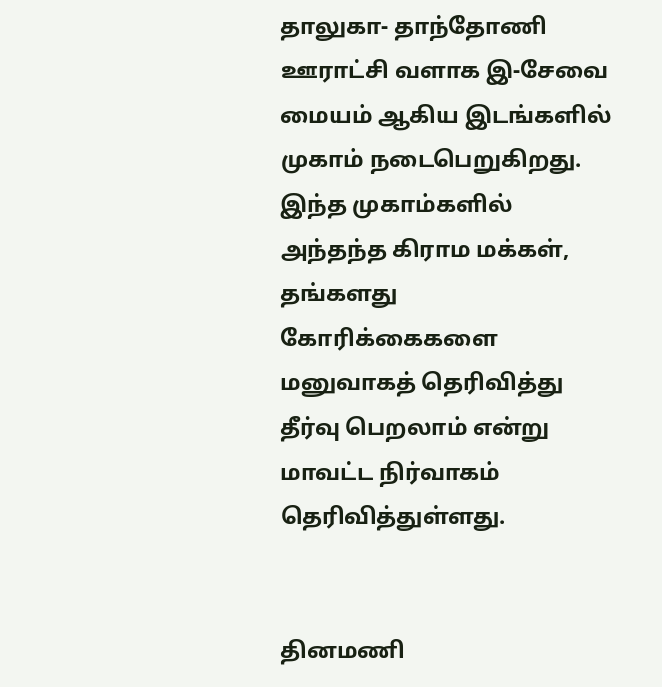தாலுகா- தாந்தோணி ஊராட்சி வளாக இ-சேவை மையம் ஆகிய இடங்களில் முகாம் நடைபெறுகிறது.
இந்த முகாம்களில் அந்தந்த கிராம மக்கள், தங்களது கோரிக்கைகளை மனுவாகத் தெரிவித்து தீர்வு பெறலாம் என்று மாவட்ட நிர்வாகம் தெரிவித்துள்ளது.


தினமணி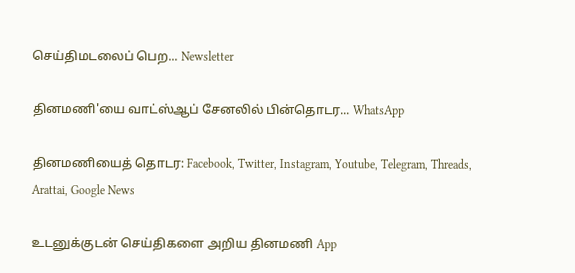செய்திமடலைப் பெற... Newsletter

தினமணி'யை வாட்ஸ்ஆப் சேனலில் பின்தொடர... WhatsApp

தினமணியைத் தொடர: Facebook, Twitter, Instagram, Youtube, Telegram, Threads, Arattai, Google News

உடனுக்குடன் செய்திகளை அறிய தினமணி App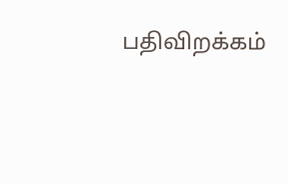பதிவிறக்கம்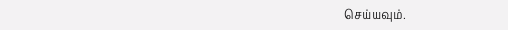செய்யவும்.